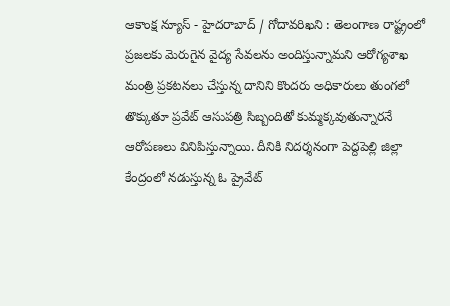ఆకాంక్ష న్యూస్ - హైదరాబాద్ / గోదావరిఖని : తెలంగాణ రాష్ట్రంలో ప్రజలకు మెరుగైన వైద్య సేవలను అందిస్తున్నామని ఆరోగ్యశాఖ మంత్రి ప్రకటనలు చేస్తున్న దానిని కొందరు అధికారులు తుంగలో తొక్కుతూ ప్రవేట్ ఆసుపత్రి సిబ్బందితో కుమ్మక్కవుతున్నారనే ఆరోపణలు వినిపిస్తున్నాయి. దీనికి నిదర్శనంగా పెద్దపెల్లి జిల్లా కేంద్రంలో నడుస్తున్న ఓ ప్రైవేట్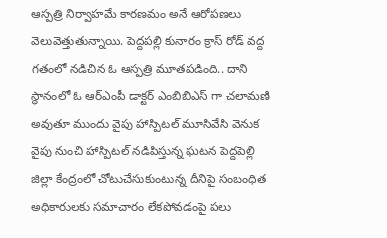ఆస్పత్రి నిర్వాహమే కారణమం అనే ఆరోపణలు వెలువెత్తుతున్నాయి. పెద్దపల్లి కునారం క్రాస్ రోడ్ వద్ద గతంలో నడిచిన ఓ ఆస్పత్రి మూతపడింది.. దాని స్థానంలో ఓ ఆర్ఎంపీ డాక్టర్ ఎంబిబిఎస్ గా చలామణి అవుతూ ముందు వైపు హాస్పిటల్ మూసివేసి వెనుక వైపు నుంచి హాస్పిటల్ నడిపిస్తున్న ఘటన పెద్దపెల్లి జిల్లా కేంద్రంలో చోటుచేసుకుంటున్న దీనిపై సంబంధిత అధికారులకు సమాచారం లేకపోవడంపై పలు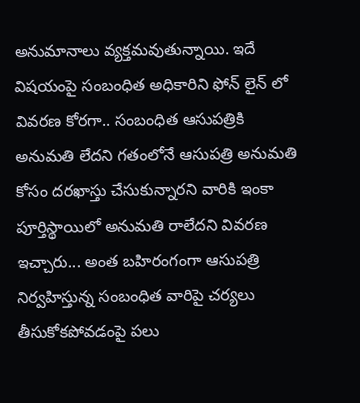అనుమానాలు వ్యక్తమవుతున్నాయి. ఇదే విషయంపై సంబంధిత అధికారిని ఫోన్ లైన్ లో వివరణ కోరగా.. సంబంధిత ఆసుపత్రికి అనుమతి లేదని గతంలోనే ఆసుపత్రి అనుమతి కోసం దరఖాస్తు చేసుకున్నారని వారికి ఇంకా పూర్తిస్థాయిలో అనుమతి రాలేదని వివరణ ఇచ్చారు... అంత బహిరంగంగా ఆసుపత్రి నిర్వహిస్తున్న సంబంధిత వారిపై చర్యలు తీసుకోకపోవడంపై పలు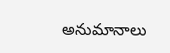అనుమానాలు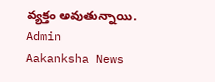వ్యక్తం అవుతున్నాయి.
Admin
Aakanksha News